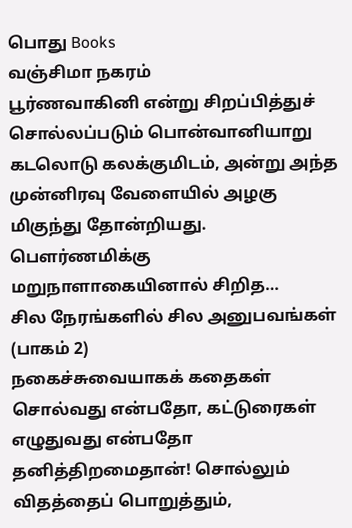பொது Books
வஞ்சிமா நகரம்
பூர்ணவாகினி என்று சிறப்பித்துச் சொல்லப்படும் பொன்வானியாறு கடலொடு கலக்குமிடம், அன்று அந்த முன்னிரவு வேளையில் அழகு மிகுந்து தோன்றியது. பௌர்ணமிக்கு மறுநாளாகையினால் சிறித…
சில நேரங்களில் சில அனுபவங்கள் (பாகம் 2)
நகைச்சுவையாகக் கதைகள் சொல்வது என்பதோ, கட்டுரைகள் எழுதுவது என்பதோ தனித்திறமைதான்! சொல்லும் விதத்தைப் பொறுத்தும்,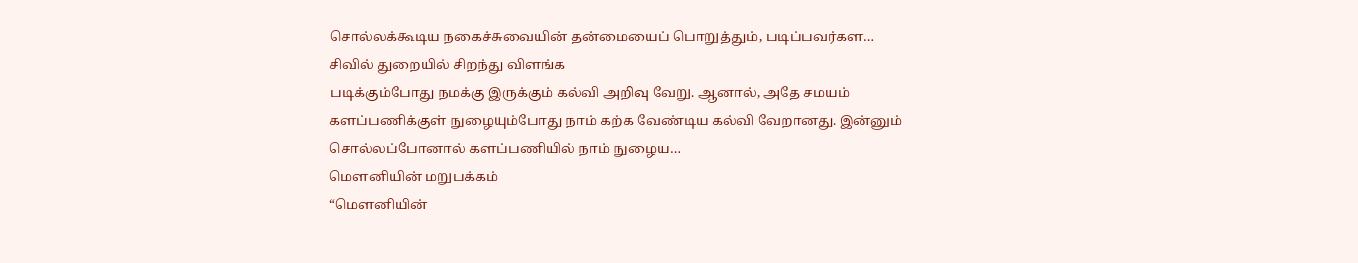சொல்லக்கூடிய நகைச்சுவையின் தன்மையைப் பொறுத்தும், படிப்பவர்கள…
சிவில் துறையில் சிறந்து விளங்க
படிக்கும்போது நமக்கு இருக்கும் கல்வி அறிவு வேறு. ஆனால், அதே சமயம் களப்பணிக்குள் நுழையும்போது நாம் கற்க வேண்டிய கல்வி வேறானது. இன்னும் சொல்லப்போனால் களப்பணியில் நாம் நுழைய…
மௌனியின் மறுபக்கம்
“மௌனியின்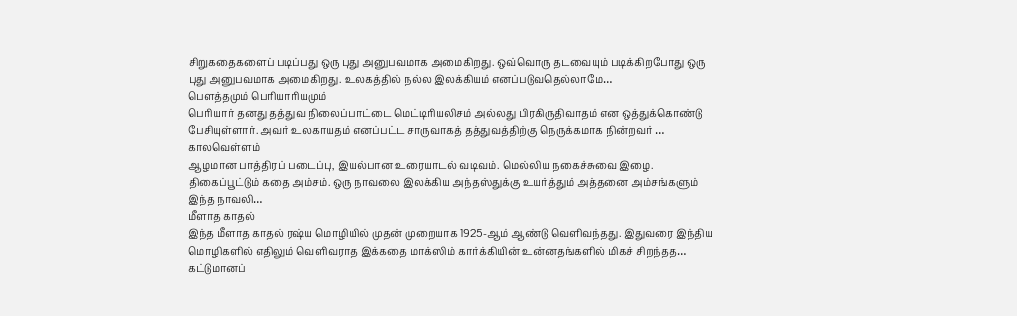சிறுகதைகளைப் படிப்பது ஒரு புது அனுபவமாக அமைகிறது. ஒவ்வொரு தடவையும் படிக்கிறபோது ஒரு புது அனுபவமாக அமைகிறது. உலகத்தில் நல்ல இலக்கியம் எனப்படுவதெல்லாமே…
பௌத்தமும் பெரியாரியமும்
பெரியார் தனது தத்துவ நிலைப்பாட்டை மெட்டிரியலிசம் அல்லது பிரகிருதிவாதம் என ஒத்துக்கொண்டு பேசியுள்ளார். அவர் உலகாயதம் எனப்பட்ட சாருவாகத் தத்துவத்திற்கு நெருக்கமாக நின்றவர் …
காலவெள்ளம்
ஆழமான பாத்திரப் படைப்பு, இயல்பான உரையாடல் வடிவம். மெல்லிய நகைச்சுவை இழை. திகைப்பூட்டும் கதை அம்சம். ஒரு நாவலை இலக்கிய அந்தஸ்துக்கு உயர்த்தும் அத்தனை அம்சங்களும் இந்த நாவலி…
மீளாத காதல்
இந்த மீளாத காதல் ரஷ்ய மொழியில் முதன் முறையாக 1925-ஆம் ஆண்டு வெளிவந்தது. இதுவரை இந்திய மொழிகளில் எதிலும் வெளிவராத இக்கதை மாக்ஸிம் கார்க்கியின் உன்னதங்களில் மிகச் சிறந்தத…
கட்டுமானப்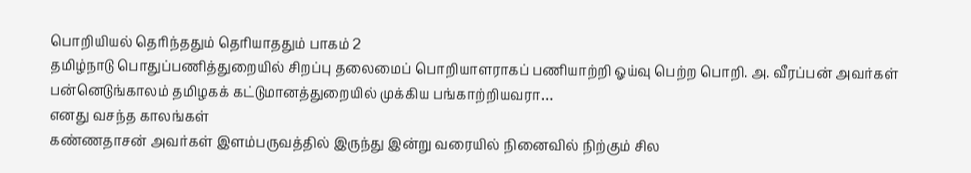பொறியியல் தெரிந்ததும் தெரியாததும் பாகம் 2
தமிழ்நாடு பொதுப்பணித்துறையில் சிறப்பு தலைமைப் பொறியாளராகப் பணியாற்றி ஓய்வு பெற்ற பொறி. அ. வீரப்பன் அவர்கள் பன்னெடுங்காலம் தமிழகக் கட்டுமானத்துறையில் முக்கிய பங்காற்றியவரா…
எனது வசந்த காலங்கள்
கண்ணதாசன் அவர்கள் இளம்பருவத்தில் இருந்து இன்று வரையில் நினைவில் நிற்கும் சில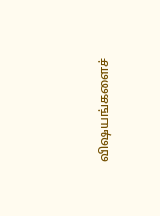விஷயங்களைச்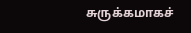சுருக்கமாகச்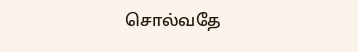சொல்வதே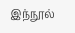இந்நூல்